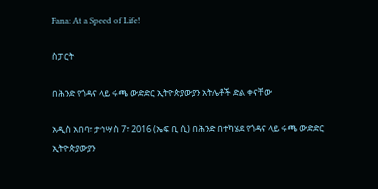Fana: At a Speed of Life!

ስፓርት

በሕንድ የጎዳና ላይ ሩጫ ውድድር ኢትዮጵያውያን አትሌቶች ድል ቀናቸው

አዲስ አበባ፣ ታኅሣስ 7፣ 2016 (ኤፍ ቢ ሲ) በሕንድ በተካሄደ የጎዳና ላይ ሩጫ ውድድር ኢትዮጵያውያን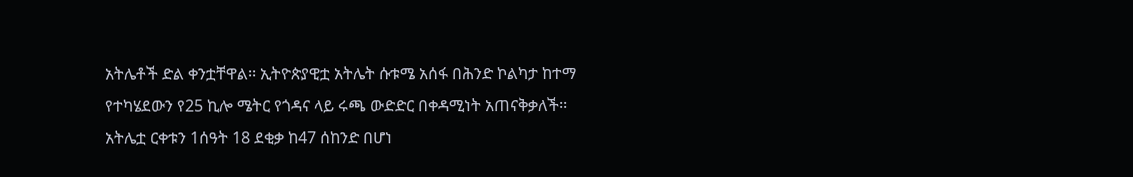አትሌቶች ድል ቀንቷቸዋል፡፡ ኢትዮጵያዊቷ አትሌት ሱቱሜ አሰፋ በሕንድ ኮልካታ ከተማ የተካሄደውን የ25 ኪሎ ሜትር የጎዳና ላይ ሩጫ ውድድር በቀዳሚነት አጠናቅቃለች፡፡ አትሌቷ ርቀቱን 1ሰዓት 18 ደቂቃ ከ47 ሰከንድ በሆነ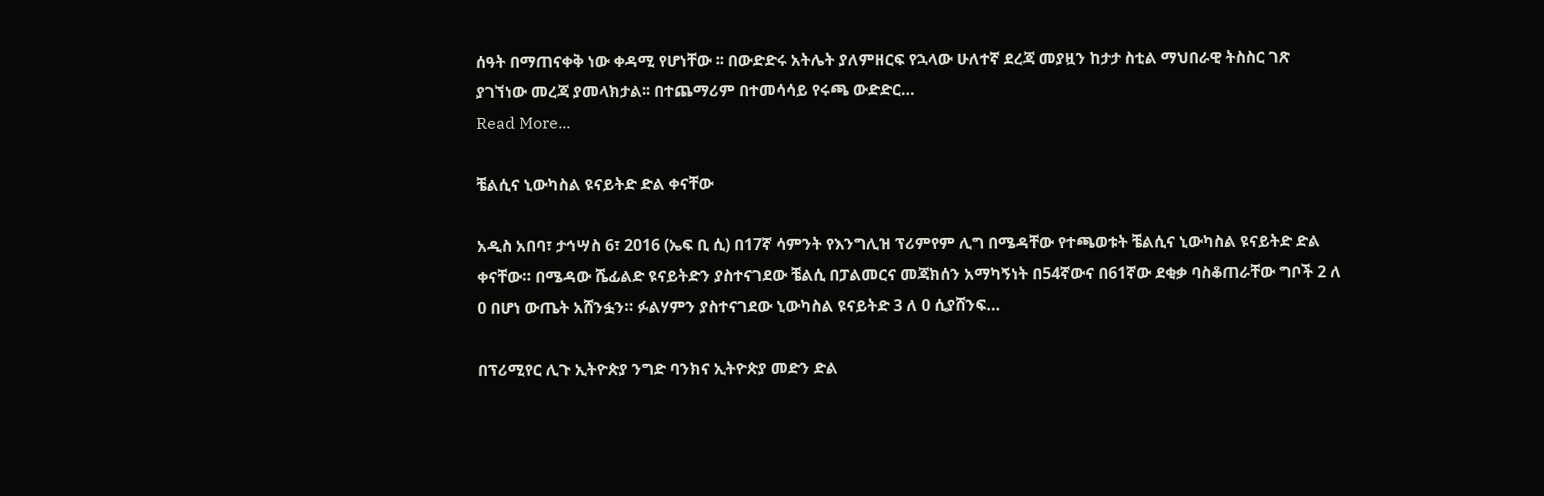ሰዓት በማጠናቀቅ ነው ቀዳሚ የሆነቸው ፡፡ በውድድሩ አትሌት ያለምዘርፍ የኋላው ሁለተኛ ደረጃ መያዟን ከታታ ስቲል ማህበራዊ ትስስር ገጽ ያገኘነው መረጃ ያመላክታል፡፡ በተጨማሪም በተመሳሳይ የሩጫ ውድድር…
Read More...

ቼልሲና ኒውካስል ዩናይትድ ድል ቀናቸው

አዲስ አበባ፣ ታኅሣስ 6፣ 2016 (ኤፍ ቢ ሲ) በ17ኛ ሳምንት የእንግሊዝ ፕሪምየም ሊግ በሜዳቸው የተጫወቱት ቼልሲና ኒውካስል ዩናይትድ ድል ቀናቸው። በሜዳው ሼፊልድ ዩናይትድን ያስተናገደው ቼልሲ በፓልመርና መጃክሰን አማካኝነት በ54ኛውና በ61ኛው ደቂቃ ባስቆጠራቸው ግቦች 2 ለ 0 በሆነ ውጤት አሸንፏን። ፉልሃምን ያስተናገደው ኒውካስል ዩናይትድ 3 ለ 0 ሲያሸንፍ…

በፕሪሚየር ሊጉ ኢትዮጵያ ንግድ ባንክና ኢትዮጵያ መድን ድል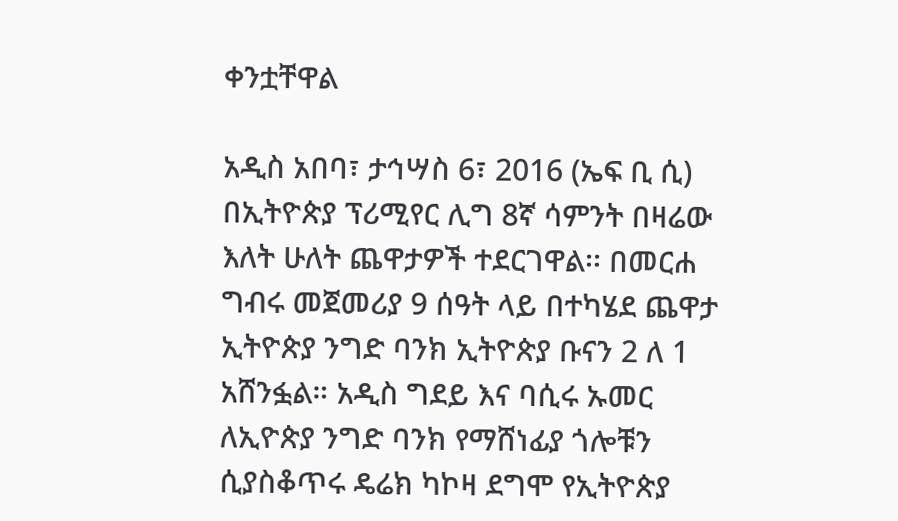ቀንቷቸዋል

አዲስ አበባ፣ ታኅሣስ 6፣ 2016 (ኤፍ ቢ ሲ) በኢትዮጵያ ፕሪሚየር ሊግ 8ኛ ሳምንት በዛሬው እለት ሁለት ጨዋታዎች ተደርገዋል፡፡ በመርሐ ግብሩ መጀመሪያ 9 ሰዓት ላይ በተካሄደ ጨዋታ ኢትዮጵያ ንግድ ባንክ ኢትዮጵያ ቡናን 2 ለ 1 አሸንፏል። አዲስ ግደይ እና ባሲሩ ኡመር ለኢዮጵያ ንግድ ባንክ የማሸነፊያ ጎሎቹን ሲያስቆጥሩ ዴሬክ ካኮዛ ደግሞ የኢትዮጵያ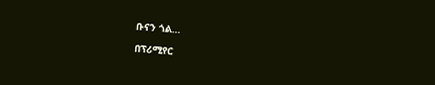ቡናን ጎል…

በፕሪሚየር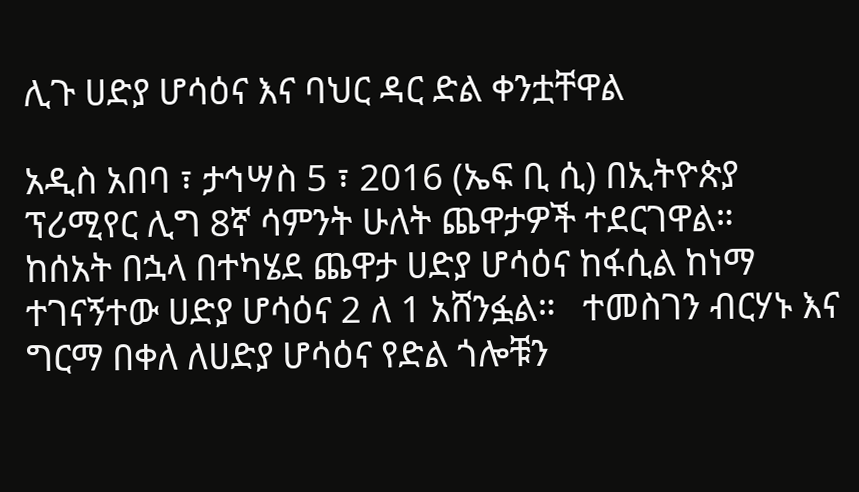ሊጉ ሀድያ ሆሳዕና እና ባህር ዳር ድል ቀንቷቸዋል

አዲስ አበባ ፣ ታኅሣስ 5 ፣ 2016 (ኤፍ ቢ ሲ) በኢትዮጵያ ፕሪሚየር ሊግ 8ኛ ሳምንት ሁለት ጨዋታዎች ተደርገዋል።   ከሰአት በኋላ በተካሄደ ጨዋታ ሀድያ ሆሳዕና ከፋሲል ከነማ ተገናኝተው ሀድያ ሆሳዕና 2 ለ 1 አሸንፏል።   ተመስገን ብርሃኑ እና ግርማ በቀለ ለሀድያ ሆሳዕና የድል ጎሎቹን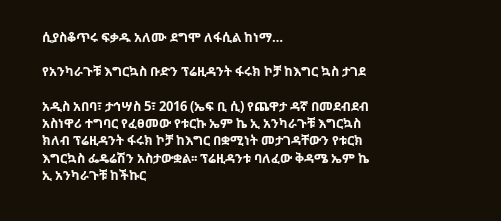ሲያስቆጥሩ ፍቃዱ አለሙ ደግሞ ለፋሲል ከነማ…

የአንካራጉቹ እግርኳስ ቡድን ፕሬዚዳንት ፋሩክ ኮቻ ከእግር ኳስ ታገደ

አዲስ አበባ፣ ታኅሣስ 5፣ 2016 (ኤፍ ቢ ሲ) የጨዋታ ዳኛ በመደብደብ አስነዋሪ ተግባር የፈፀመው የቱርኩ ኤም ኬ ኢ አንካራጉቹ እግርኳስ ክለብ ፕሬዚዳንት ፋሩክ ኮቻ ከእግር በቋሚነት መታገዳቸውን የቱርክ እግርኳስ ፌዴሬሽን አስታውቋል፡፡ ፕሬዚዳንቱ ባለፈው ቅዳሜ ኤም ኬ ኢ አንካራጉቹ ከችኩር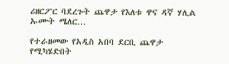ሪዘርፖር ባደረጉት ጨዋታ የእለቱ ዋና ዳኛ ሃሊል ኡሙት ሜለር…

የተራዘመው የአዲስ አበባ ደርቢ ጨዋታ የሚካሄድበት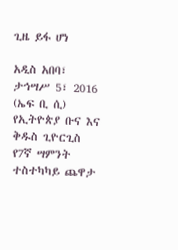ጊዜ ይፋ ሆነ

አዲስ አበባ፣ ታኅሣሥ 5፣ 2016 (ኤፍ ቢ ሲ) የኢትዮጵያ ቡና እና ቅዱስ ጊዮርጊስ የ7ኛ ሣምንት ተስተካካይ ጨዋታ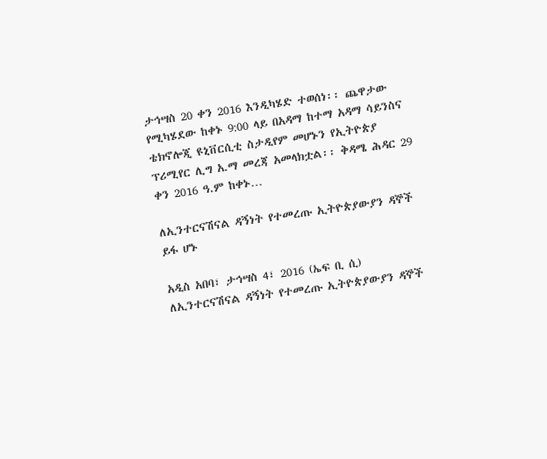ታኅሣስ 20 ቀን 2016 እንዲካሄድ ተወሰነ፡፡ ጨዋታው የሚካሄደው ከቀኑ 9:00 ላይ በአዳማ ከተማ አዳማ ሳይንስና ቴክኖሎጂ ዩኒቨርሲቲ ስታዲየም መሆኑን የኢትዮጵያ ፕሪሚየር ሊግ አ.ማ መረጃ አመላክቷል፡፡ ቅዳሜ ሕዳር 29 ቀን 2016 ዓ.ም ከቀኑ…

ለኢንተርናሽናል ዳኝነት የተመረጡ ኢትዮጵያውያን ዳኞች ይፋ ሆኑ

አዲስ አበባ፣ ታኅሣስ 4፣ 2016 (ኤፍ ቢ ሲ) ለኢንተርናሽናል ዳኝነት የተመረጡ ኢትዮጵያውያን ዳኞች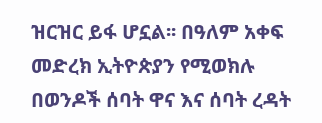ዝርዝር ይፋ ሆኗል፡፡ በዓለም አቀፍ መድረክ ኢትዮጵያን የሚወክሉ በወንዶች ሰባት ዋና እና ሰባት ረዳት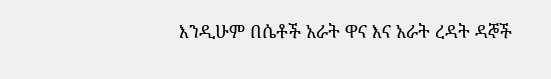እንዲሁም በሴቶች አራት ዋና እና አራት ረዳት ዳኞች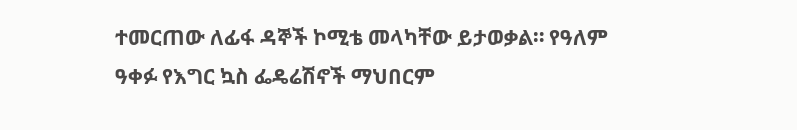ተመርጠው ለፊፋ ዳኞች ኮሚቴ መላካቸው ይታወቃል። የዓለም ዓቀፉ የእግር ኳስ ፌዴሬሽኖች ማህበርም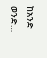ከአንድ ወንድ…